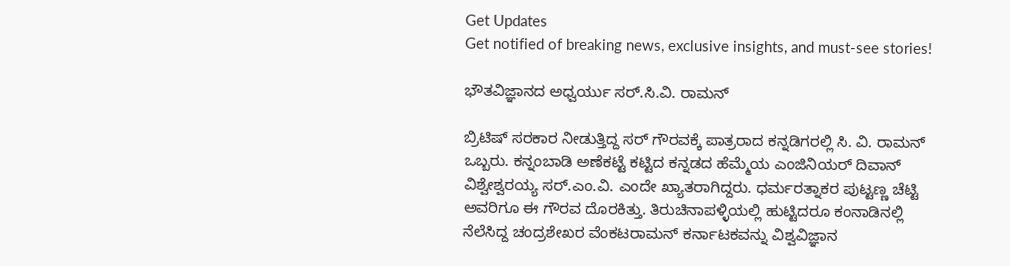Get Updates
Get notified of breaking news, exclusive insights, and must-see stories!

ಭೌತವಿಜ್ಞಾನದ ಅಧ್ವರ್ಯು ಸರ್‌.ಸಿ.ವಿ. ರಾಮನ್‌

ಬ್ರಿಟಿಷ್‌ ಸರಕಾರ ನೀಡುತ್ತಿದ್ದ ಸರ್‌ ಗೌರವಕ್ಕೆ ಪಾತ್ರರಾದ ಕನ್ನಡಿಗರಲ್ಲಿ ಸಿ. ವಿ. ರಾಮನ್‌ ಒಬ್ಬರು. ಕನ್ನಂಬಾಡಿ ಅಣೆಕಟ್ಟೆ ಕಟ್ಟಿದ ಕನ್ನಡದ ಹೆಮ್ಮೆಯ ಎಂಜಿನಿಯರ್‌ ದಿವಾನ್‌ ವಿಶ್ವೇಶ್ವರಯ್ಯ ಸರ್‌.ಎಂ.ವಿ. ಎಂದೇ ಖ್ಯಾತರಾಗಿದ್ದರು. ಧರ್ಮರತ್ನಾಕರ ಪುಟ್ಟಣ್ಣ ಚೆಟ್ಟಿ ಅವರಿಗೂ ಈ ಗೌರವ ದೊರಕಿತ್ತು. ತಿರುಚಿನಾಪಳ್ಳಿಯಲ್ಲಿ ಹುಟ್ಟಿದರೂ ಕಂನಾಡಿನಲ್ಲಿ ನೆಲೆಸಿದ್ದ ಚಂದ್ರಶೇಖರ ವೆಂಕಟರಾಮನ್‌ ಕರ್ನಾಟಕವನ್ನು ವಿಶ್ವವಿಜ್ಞಾನ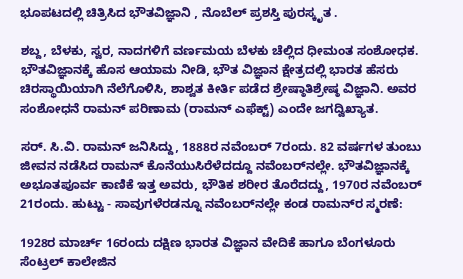ಭೂಪಟದಲ್ಲಿ ಚಿತ್ರಿಸಿದ ಭೌತವಿಜ್ಞಾನಿ , ನೊಬೆಲ್‌ ಪ್ರಶಸ್ತಿ ಪುರಸ್ಕೃತ .

ಶಬ್ದ, ಬೆಳಕು, ಸ್ವರ, ನಾದಗಳಿಗೆ ವರ್ಣಮಯ ಬೆಳಕು ಚೆಲ್ಲಿದ ಧೀಮಂತ ಸಂಶೋಧಕ. ಭೌತವಿಜ್ಞಾನಕ್ಕೆ ಹೊಸ ಆಯಾಮ ನೀಡಿ, ಭೌತ ವಿಜ್ಞಾನ ಕ್ಷೇತ್ರದಲ್ಲಿ ಭಾರತ ಹೆಸರು ಚಿರಸ್ಥಾಯಿಯಾಗಿ ನೆಲೆಗೊಳಿಸಿ, ಶಾಶ್ವತ ಕೀರ್ತಿ ಪಡೆದ ಶ್ರೇಷ್ಠಾತಿಶ್ರೇಷ್ಠ ವಿಜ್ಞಾನಿ. ಅವರ ಸಂಶೋಧನೆ ರಾಮನ್‌ ಪರಿಣಾಮ (ರಾಮನ್‌ ಎಫೆಕ್ಟ್‌) ಎಂದೇ ಜಗದ್ವಿಖ್ಯಾತ.

ಸರ್‌. ಸಿ.ವಿ. ರಾಮನ್‌ ಜನಿಸಿದ್ದು, 1888ರ ನವೆಂಬರ್‌ 7ರಂದು. 82 ವರ್ಷಗಳ ತುಂಬು ಜೀವನ ನಡೆಸಿದ ರಾಮನ್‌ ಕೊನೆಯುಸಿರೆಳೆದದ್ದೂ ನವೆಂಬರ್‌ನಲ್ಲೇ. ಭೌತವಿಜ್ಞಾನಕ್ಕೆ ಅಭೂತಪೂರ್ವ ಕಾಣಿಕೆ ಇತ್ತ ಅವರು, ಭೌತಿಕ ಶರೀರ ತೊರೆದದ್ದು, 1970ರ ನವೆಂಬರ್‌ 21ರಂದು. ಹುಟ್ಟು - ಸಾವುಗಳೆರಡನ್ನೂ ನವೆಂಬರ್‌ನಲ್ಲೇ ಕಂಡ ರಾಮನ್‌ರ ಸ್ಮರಣೆ:

1928ರ ಮಾರ್ಚ್‌ 16ರಂದು ದಕ್ಷಿಣ ಭಾರತ ವಿಜ್ಞಾನ ವೇದಿಕೆ ಹಾಗೂ ಬೆಂಗಳೂರು ಸೆಂಟ್ರಲ್‌ ಕಾಲೇಜಿನ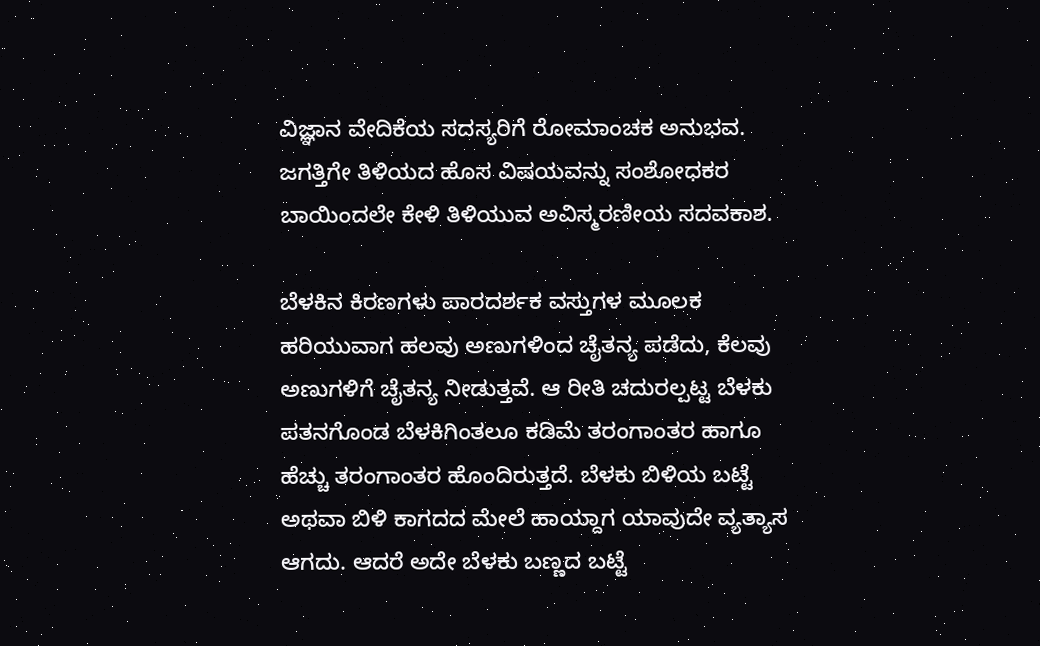ವಿಜ್ಞಾನ ವೇದಿಕೆಯ ಸದಸ್ಯರಿಗೆ ರೋಮಾಂಚಕ ಅನುಭವ. ಜಗತ್ತಿಗೇ ತಿಳಿಯದ ಹೊಸ ವಿಷಯವನ್ನು ಸಂಶೋಧಕರ ಬಾಯಿಂದಲೇ ಕೇಳಿ ತಿಳಿಯುವ ಅವಿಸ್ಮರಣೀಯ ಸದವಕಾಶ.

ಬೆಳಕಿನ ಕಿರಣಗಳು ಪಾರದರ್ಶಕ ವಸ್ತುಗಳ ಮೂಲಕ ಹರಿಯುವಾಗ ಹಲವು ಅಣುಗಳಿಂದ ಚೈತನ್ಯ ಪಡೆದು, ಕೆಲವು ಅಣುಗಳಿಗೆ ಚೈತನ್ಯ ನೀಡುತ್ತವೆ. ಆ ರೀತಿ ಚದುರಲ್ಪಟ್ಟ ಬೆಳಕು ಪತನಗೊಂಡ ಬೆಳಕಿಗಿಂತಲೂ ಕಡಿಮೆ ತರಂಗಾಂತರ ಹಾಗೂ ಹೆಚ್ಚು ತರಂಗಾಂತರ ಹೊಂದಿರುತ್ತದೆ. ಬೆಳಕು ಬಿಳಿಯ ಬಟ್ಟೆ ಅಥವಾ ಬಿಳಿ ಕಾಗದದ ಮೇಲೆ ಹಾಯ್ದಾಗ ಯಾವುದೇ ವ್ಯತ್ಯಾಸ ಆಗದು. ಆದರೆ ಅದೇ ಬೆಳಕು ಬಣ್ಣದ ಬಟ್ಟೆ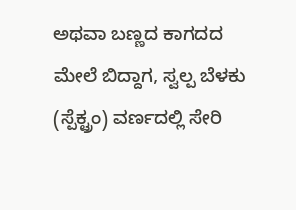ಅಥವಾ ಬಣ್ಣದ ಕಾಗದದ ಮೇಲೆ ಬಿದ್ದಾಗ, ಸ್ವಲ್ಪ ಬೆಳಕು (ಸ್ಪೆಕ್ಟ್ರಂ) ವರ್ಣದಲ್ಲಿ ಸೇರಿ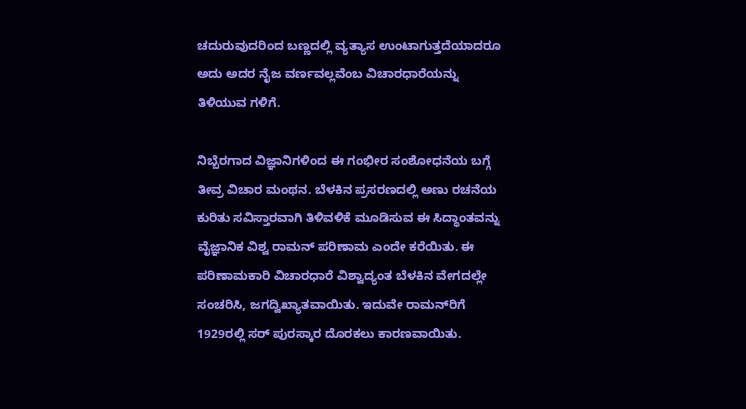ಚದುರುವುದರಿಂದ ಬಣ್ಣದಲ್ಲಿ ವ್ಯತ್ಯಾಸ ಉಂಟಾಗುತ್ತದೆಯಾದರೂ ಅದು ಅದರ ನೈಜ ವರ್ಣವಲ್ಲವೆಂಬ ವಿಚಾರಧಾರೆಯನ್ನು ತಿಳಿಯುವ ಗಳಿಗೆ.

ನಿಬ್ಬೆರಗಾದ ವಿಜ್ಞಾನಿಗಳಿಂದ ಈ ಗಂಭೀರ ಸಂಶೋಧನೆಯ ಬಗ್ಗೆ ತೀವ್ರ ವಿಚಾರ ಮಂಥನ. ಬೆಳಕಿನ ಪ್ರಸರಣದಲ್ಲಿ ಅಣು ರಚನೆಯ ಕುರಿತು ಸವಿಸ್ತಾರವಾಗಿ ತಿಳಿವಳಿಕೆ ಮೂಡಿಸುವ ಈ ಸಿದ್ಧಾಂತವನ್ನು ವೈಜ್ಞಾನಿಕ ವಿಶ್ವ ರಾಮನ್‌ ಪರಿಣಾಮ ಎಂದೇ ಕರೆಯಿತು. ಈ ಪರಿಣಾಮಕಾರಿ ವಿಚಾರಧಾರೆ ವಿಶ್ವಾದ್ಯಂತ ಬೆಳಕಿನ ವೇಗದಲ್ಲೇ ಸಂಚರಿಸಿ, ಜಗದ್ವಿಖ್ಯಾತವಾಯಿತು. ಇದುವೇ ರಾಮನ್‌ರಿಗೆ 1929ರಲ್ಲಿ ಸರ್‌ ಪುರಸ್ಕಾರ ದೊರಕಲು ಕಾರಣವಾಯಿತು.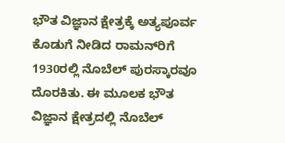ಭೌತ ವಿಜ್ಞಾನ ಕ್ಷೇತ್ರಕ್ಕೆ ಅತ್ಯಪೂರ್ವ ಕೊಡುಗೆ ನೀಡಿದ ರಾಮನ್‌ರಿಗೆ 1930ರಲ್ಲಿ ನೊಬೆಲ್‌ ಪುರಸ್ಕಾರವೂ ದೊರಕಿತು. ಈ ಮೂಲಕ ಭೌತ ವಿಜ್ಞಾನ ಕ್ಷೇತ್ರದಲ್ಲಿ ನೊಬೆಲ್‌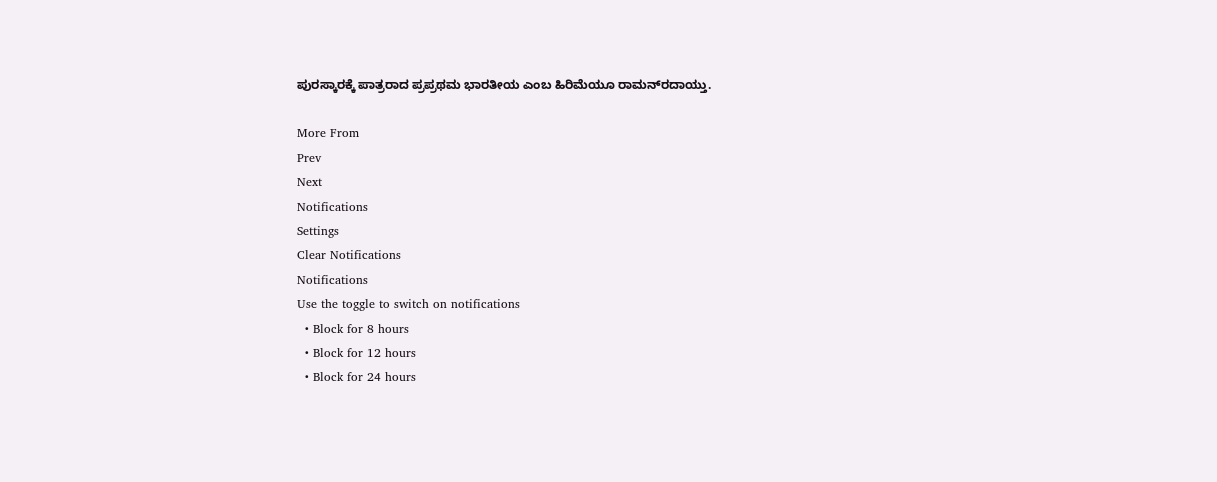ಪುರಸ್ಕಾರಕ್ಕೆ ಪಾತ್ರರಾದ ಪ್ರಪ್ರಥಮ ಭಾರತೀಯ ಎಂಬ ಹಿರಿಮೆಯೂ ರಾಮನ್‌ರದಾಯ್ತು.

More From
Prev
Next
Notifications
Settings
Clear Notifications
Notifications
Use the toggle to switch on notifications
  • Block for 8 hours
  • Block for 12 hours
  • Block for 24 hours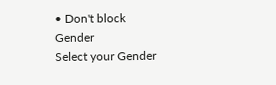• Don't block
Gender
Select your Gender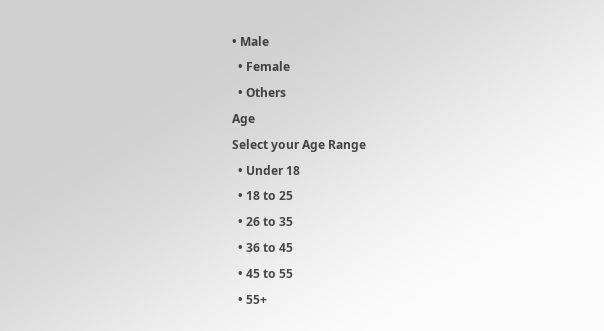• Male
  • Female
  • Others
Age
Select your Age Range
  • Under 18
  • 18 to 25
  • 26 to 35
  • 36 to 45
  • 45 to 55
  • 55+